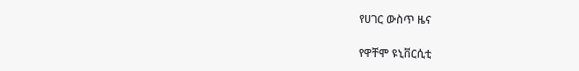የሀገር ውስጥ ዜና

የዋቸሞ ዩኒቨርሲቲ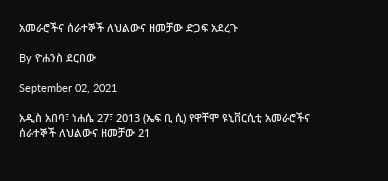አመራሮችና ሰራተኞች ለህልውና ዘመቻው ድጋፍ አደረጉ

By ዮሐንስ ደርበው

September 02, 2021

አዲስ አበባ፣ ነሐሴ 27፣ 2013 (ኤፍ ቢ ሲ) የዋቸሞ ዩኒቨርሲቲ አመራሮችና ሰራተኞች ለህልውና ዘመቻው 21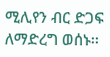ሚሊየን ብር ድጋፍ ለማድረግ ወሰኑ፡፡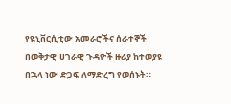የዩኒቨርሲቲው አመራሮችና ሰራተኞች በወቅታዊ ሀገራዊ ጉዳዮች ዙሪያ ከተወያዩ በኋላ ነው ድጋፍ ለማድረግ የወሰኑት።